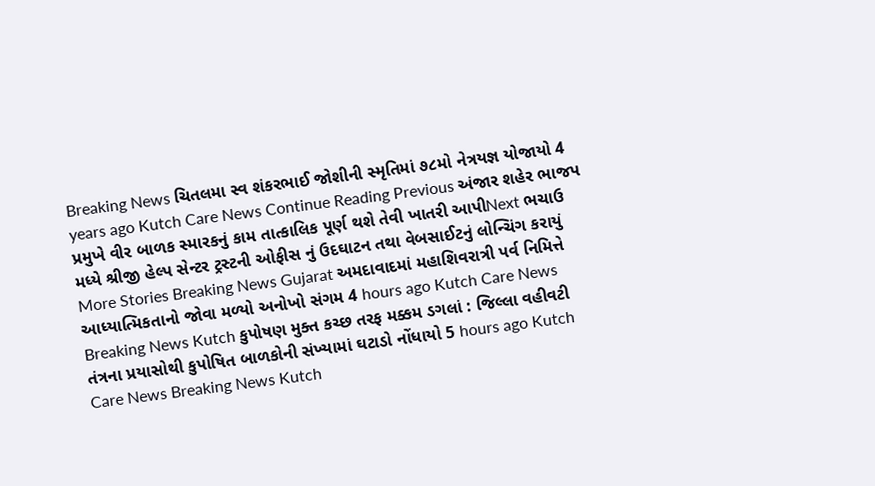Breaking News ચિતલમા સ્વ શંકરભાઈ જોશીની સ્મૃતિમાં ૭૮મો નેત્રયજ્ઞ યોજાયો 4 years ago Kutch Care News Continue Reading Previous અંજાર શહેર ભાજપ પ્રમુખે વીર બાળક સ્મારકનું કામ તાત્કાલિક પૂર્ણ થશે તેવી ખાતરી આપીNext ભચાઉ મધ્યે શ્રીજી હેલ્પ સેન્ટર ટ્રસ્ટની ઓફીસ નું ઉદઘાટન તથા વેબસાઈટનું લોન્ચિંગ કરાયું More Stories Breaking News Gujarat અમદાવાદમાં મહાશિવરાત્રી પર્વ નિમિત્તે આધ્યાત્મિકતાનો જોવા મળ્યો અનોખો સંગમ 4 hours ago Kutch Care News Breaking News Kutch કુપોષણ મુક્ત કચ્છ તરફ મક્કમ ડગલાં : જિલ્લા વહીવટી તંત્રના પ્રયાસોથી કુપોષિત બાળકોની સંખ્યામાં ઘટાડો નોંધાયો 5 hours ago Kutch Care News Breaking News Kutch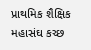પ્રાથમિક શૈક્ષિક મહાસંઘ કચ્છ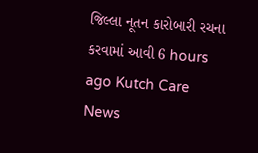જિલ્લા નૂતન કારોબારી રચના કરવામાં આવી 6 hours ago Kutch Care News